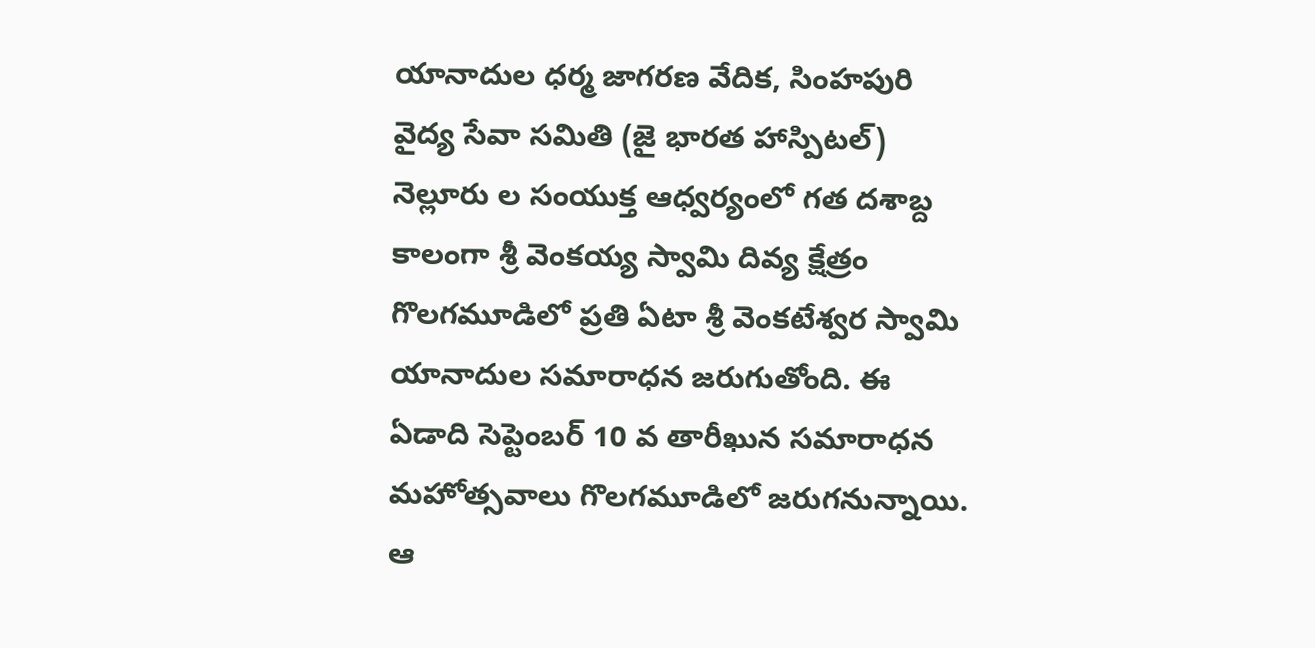యానాదుల ధర్మ జాగరణ వేదిక, సింహపురి వైద్య సేవా సమితి (జై భారత హాస్పిటల్) నెల్లూరు ల సంయుక్త ఆధ్వర్యంలో గత దశాబ్ద కాలంగా శ్రీ వెంకయ్య స్వామి దివ్య క్షేత్రం గొలగమూడిలో ప్రతి ఏటా శ్రీ వెంకటేశ్వర స్వామి యానాదుల సమారాధన జరుగుతోంది. ఈ ఏడాది సెప్టెంబర్ 10 వ తారీఖున సమారాధన మహోత్సవాలు గొలగమూడిలో జరుగనున్నాయి.
ఆ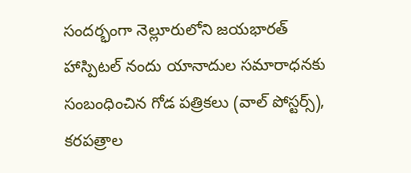సందర్భంగా నెల్లూరులోని జయభారత్ హాస్పిటల్ నందు యానాదుల సమారాధనకు సంబంధించిన గోడ పత్రికలు (వాల్ పోస్టర్స్), కరపత్రాల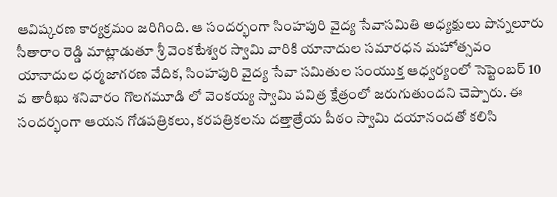ఆవిష్కరణ కార్యక్రమం జరిగింది. ఆ సందర్భంగా సింహపురి వైద్య సేవాసమితి అధ్యక్షులు పొన్నలూరు సీతారాం రెడ్డి మాట్లాడుతూ శ్రీ వెంకటేశ్వర స్వామి వారికి యానాదుల సమారధన మహోత్సవం యానాదుల ధర్మజాగరణ వేదిక, సింహపురి వైద్య సేవా సమితుల సంయుక్త ఆధ్వర్యంలో సెప్టెంబర్ 10 వ తారీఖు శనివారం గొలగమూడి లో వెంకయ్య స్వామి పవిత్ర క్షేత్రంలో జరుగుతుందని చెప్పారు. ఈ సందర్భంగా ఆయన గోడపత్రికలు, కరపత్రికలను దత్తాత్రేయ పీఠం స్వామి దయానందతో కలిసి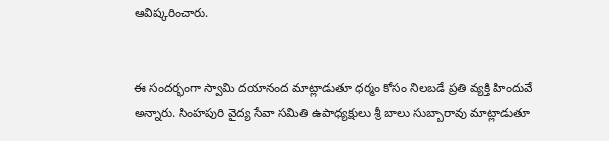ఆవిష్కరించారు.


ఈ సందర్భంగా స్వామి దయానంద మాట్లాడుతూ ధర్మం కోసం నిలబడే ప్రతి వ్యక్తి హిందువే అన్నారు. సింహపురి వైద్య సేవా సమితి ఉపాధ్యక్షులు శ్రీ బాలు సుబ్బారావు మాట్లాడుతూ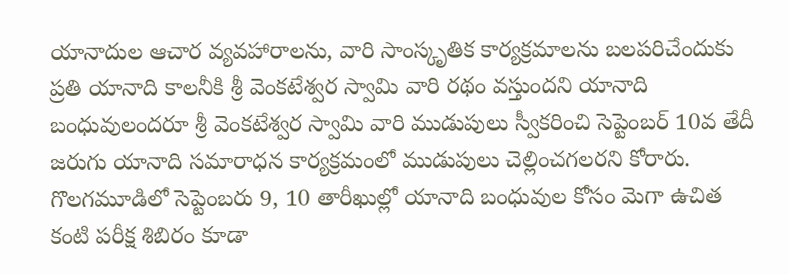యానాదుల ఆచార వ్యవహారాలను, వారి సాంస్కృతిక కార్యక్రమాలను బలపరిచేందుకు ప్రతి యానాది కాలనీకి శ్రీ వెంకటేశ్వర స్వామి వారి రథం వస్తుందని యానాది బంధువులందరూ శ్రీ వెంకటేశ్వర స్వామి వారి ముడుపులు స్వీకరించి సెప్టెంబర్ 10వ తేదీ జరుగు యానాది సమారాధన కార్యక్రమంలో ముడుపులు చెల్లించగలరని కోరారు. గొలగమూడిలో సెప్టెంబరు 9, 10 తారీఖుల్లో యానాది బంధువుల కోసం మెగా ఉచిత కంటి పరీక్ష శిబిరం కూడా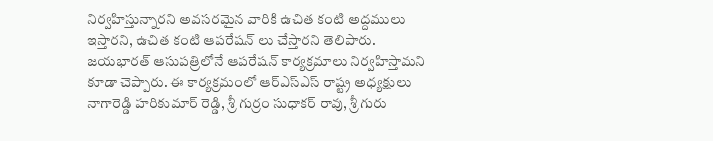నిర్వహిస్తున్నారని అవసరమైన వారికి ఉచిత కంటి అద్దములు ఇస్తారని, ఉచిత కంటి ఆపరేషన్ లు చేస్తారని తెలిపారు. జయభారత్ ఆసుపత్రిలోనే ఆపరేషన్ కార్యక్రమాలు నిర్వహిస్తామని కూడా చెప్పారు. ఈ కార్యక్రమంలో ఆర్ఎస్ఎస్ రాష్ట్ర అధ్యక్షులు నాగారెడ్డి హరికుమార్ రెడ్డి, శ్రీ గుర్రం సుధాకర్ రావు, శ్రీ గురు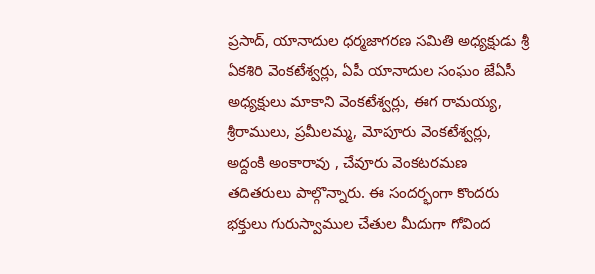ప్రసాద్, యానాదుల ధర్మజాగరణ సమితి అధ్యక్షుడు శ్రీ ఏకశిరి వెంకటేశ్వర్లు, ఏపీ యానాదుల సంఘం జేఏసీ అధ్యక్షులు మాకాని వెంకటేశ్వర్లు, ఈగ రామయ్య, శ్రీరాములు, ప్రమీలమ్మ, మోపూరు వెంకటేశ్వర్లు, అద్దంకి అంకారావు , చేవూరు వెంకటరమణ తదితరులు పాల్గొన్నారు. ఈ సందర్భంగా కొందరు భక్తులు గురుస్వాముల చేతుల మీదుగా గోవింద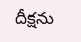దీక్షను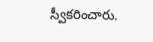స్వీకరించారు.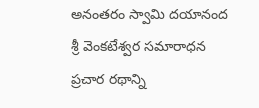అనంతరం స్వామి దయానంద శ్రీ వెంకటేశ్వర సమారాధన ప్రచార రథాన్ని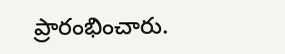ప్రారంభించారు.